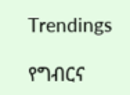Trendings

የግብርና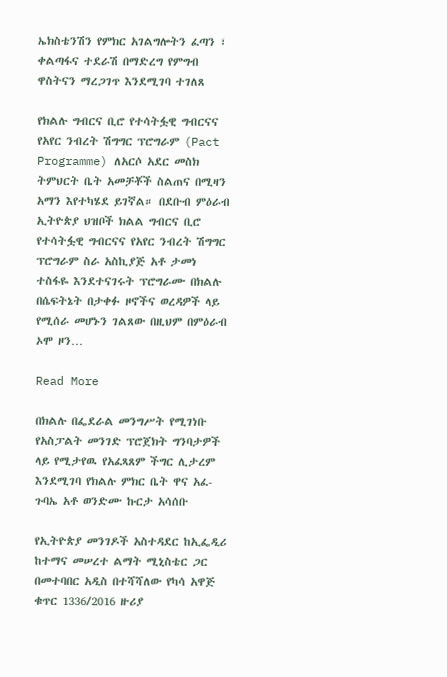ኤክስቴንሽን የምክር አገልግሎትን ፈጣን ፣ ቀልጣፋና ተደራሽ በማድረግ የምግብ ዋስትናን ማረጋገጥ እንደሚገባ ተገለጸ

የክልሉ ግብርና ቢሮ የተሳትፏዊ ግብርናና የአየር ንብረት ሽግግር ፕሮግራም (Pact Programme) ለአርሶ አደር መስክ ትምህርት ቤት አመቻቾች ስልጠና በሚዛን አማን እየተካሄደ ይገኛል። በደቡብ ምዕራብ ኢትዮጵያ ህዝቦች ክልል ግብርና ቢሮ የተሳትፏዊ ግብርናና የአየር ንብረት ሽግግር ፕሮግራም ስራ አስኪያጅ አቶ ታመነ ተስፋዬ እንደተናገሩት ፕሮግራሙ በክልሉ በሴፍትኔት በታቀፉ ዞኖችና ወረዳዎች ላይ የሚሰራ መሆኑን ገልጸው በዚህም በምዕራብ ኦሞ ዞን…

Read More

በክልሉ በፌደራል መንግሥት የሚገነቡ የአስፓልት መንገድ ፕሮጀክት ግንባታዎች ላይ የሚታየዉ የአፈጻጸም ችግር ሊታረም እንደሚገባ የክልሉ ምክር ቤት ዋና አፈ-ጉባኤ አቶ ወንድሙ ኩርታ አሳሰቡ

የኢትዮጵያ መንገዶች አስተዳደር ከኢፌዲሪ ከተማና መሠረተ ልማት ሚኒስቴር ጋር በመተባበር አዲስ በተሻሻለው የካሳ አዋጅ ቁጥር 1336/2016 ዙሪያ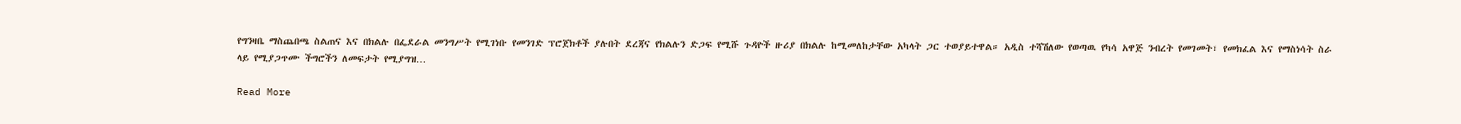የግንዛቤ ማስጨበጫ ስልጠና እና በክልሉ በፌደራል መንግሥት የሚገነቡ የመንገድ ፕሮጀክቶች ያሉበት ደረጃና የክልሉን ድጋፍ የሚሹ ጉዳዮች ዙሪያ በክልሉ ከሚመለከታቸው አካላት ጋር ተወያይተዋል። አዲስ ተሻሽለው የወጣዉ የካሳ አዋጅ ንብረት የመገመት፣ የመክፈል እና የማስነሳት ስራ ላይ የሚያጋጥሙ ችግሮችን ለመፍታት የሚያግዝ…

Read More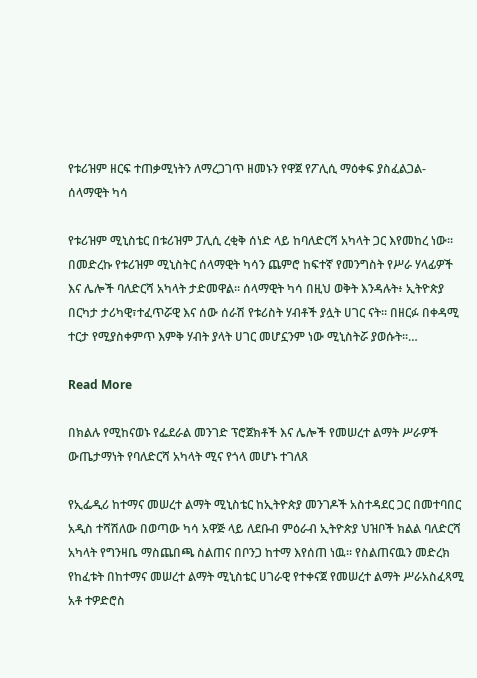የቱሪዝም ዘርፍ ተጠቃሚነትን ለማረጋገጥ ዘመኑን የዋጀ የፖሊሲ ማዕቀፍ ያስፈልጋል- ሰላማዊት ካሳ

የቱሪዝም ሚኒስቴር በቱሪዝም ፓሊሲ ረቂቅ ሰነድ ላይ ከባለድርሻ አካላት ጋር እየመከረ ነው፡፡ በመድረኩ የቱሪዝም ሚኒስትር ሰላማዊት ካሳን ጨምሮ ከፍተኛ የመንግስት የሥራ ሃላፊዎች እና ሌሎች ባለድርሻ አካላት ታድመዋል። ሰላማዊት ካሳ በዚህ ወቅት እንዳሉት፥ ኢትዮጵያ በርካታ ታሪካዊ፣ተፈጥሯዊ እና ሰው ሰራሽ የቱሪስት ሃብቶች ያሏት ሀገር ናት። በዘርፉ በቀዳሚ ተርታ የሚያስቀምጥ እምቅ ሃብት ያላት ሀገር መሆኗንም ነው ሚኒስትሯ ያወሱት፡፡…

Read More

በክልሉ የሚከናወኑ የፌደራል መንገድ ፕሮጀክቶች እና ሌሎች የመሠረተ ልማት ሥራዎች ውጤታማነት የባለድርሻ አካላት ሚና የጎላ መሆኑ ተገለጸ

የኢፌዲሪ ከተማና መሠረተ ልማት ሚኒስቴር ከኢትዮጵያ መንገዶች አስተዳደር ጋር በመተባበር አዲስ ተሻሽለው በወጣው ካሳ አዋጅ ላይ ለደቡብ ምዕራብ ኢትዮጵያ ህዝቦች ክልል ባለድርሻ አካላት የግንዛቤ ማስጨበጫ ስልጠና በቦንጋ ከተማ እየሰጠ ነዉ። የስልጠናዉን መድረክ የከፈቱት በከተማና መሠረተ ልማት ሚኒስቴር ሀገራዊ የተቀናጀ የመሠረተ ልማት ሥራአስፈጻሚ አቶ ተዎድሮስ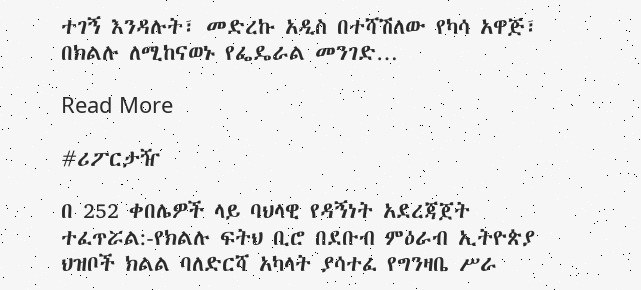ተገኝ እንዳሉት፣ መድረኩ አዲስ በተሻሽለው የካሳ አዋጅ፣ በክልሉ ለሚከናወኑ የፌዴራል መንገድ…

Read More

#ሪፖርታዥ

በ 252 ቀበሌዎች ላይ ባህላዊ የዳኝነት አደረጃጀት ተፈጥሯል:-የክልሉ ፍትህ ቢሮ በደቡብ ምዕራብ ኢትዮጵያ ህዝቦች ክልል ባለድርሻ አካላት ያሳተፈ የግንዛቤ ሥራ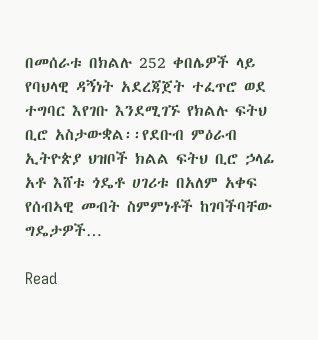በመሰራቱ በክልሉ 252 ቀበሌዎች ላይ የባህላዊ ዳኝነት አደረጃጀት ተፈጥሮ ወደ ተግባር እየገቡ እንደሚገኙ የክልሉ ፍትህ ቢሮ አስታውቋል፡፡የደቡብ ምዕራብ ኢትዮጵያ ህዝቦች ክልል ፍትህ ቢሮ ኃላፊ አቶ እሸቱ ጎዴቶ ሀገሪቱ በአለም አቀፍ የሰብኣዊ መብት ስምምነቶች ከገባችባቸው ግዴታዎች…

Read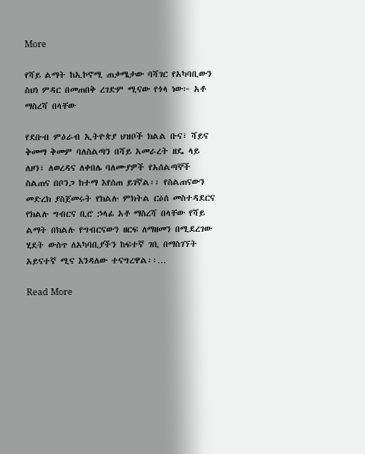More

የሻይ ልማት ከኢኮኖሚ ጠቃሜታው ባሻገር የአካባቢውን ስህነ ምዳር በመጠበቅ ረገድም ሚናው የጎላ ነው፦ አቶ ማስረሻ በላቸው

የደቡብ ምዕራብ ኢትዮጵያ ህዝቦች ክልል ቡና፣ ሻይና ቅመማ ቅመም ባለስልጣን በሻይ አመራረት ዘዴ ላይ ለዞን፣ ለወረዳና ለቀበሌ ባለሙያዎች የአሰልጣኞች ስልጠና በቦንጋ ከተማ እየሰጠ ይገኛል፡፡ የስልጠናውን መድረክ ያስጀመሩት የክልሉ ምክትል ርዕሰ መስተዳደርና የክልሉ ግብርና ቢሮ ኃላፊ አቶ ማስረሻ በላቸው የሻይ ልማት በክልሉ የግብርናውን ዘርፍ ለማዘመን በሚደረገው ሂደት ውስጥ ለአካባቢያችን ከፍተኛ ገቢ በማስገኘት አይናተኛ ሚና እንዳለው ተናግረዋል፡፡…

Read More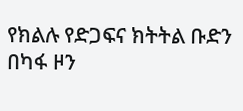የክልሉ የድጋፍና ክትትል ቡድን በካፋ ዞን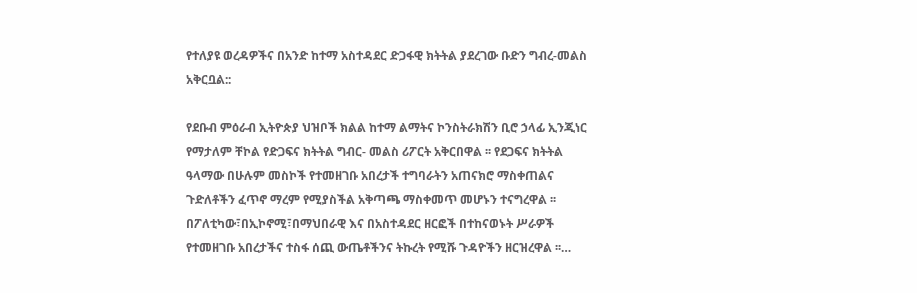የተለያዩ ወረዳዎችና በአንድ ከተማ አስተዳደር ድጋፋዊ ክትትል ያደረገው ቡድን ግብረ-መልስ አቅርቧል::

የደቡብ ምዕራብ ኢትዮጵያ ህዝቦች ክልል ከተማ ልማትና ኮንስትራክሽን ቢሮ ኃላፊ ኢንጂነር የማታለም ቸኮል የድጋፍና ክትትል ግብር- መልስ ሪፖርት አቅርበዋል ፡፡ የደጋፍና ክትትል ዓላማው በሁሉም መስኮች የተመዘገቡ አበረታች ተግባራትን አጠናክሮ ማስቀጠልና ጉድለቶችን ፈጥኖ ማረም የሚያስችል አቅጣጫ ማስቀመጥ መሆኑን ተናግረዋል ፡፡ በፖለቲካው፣በኢኮኖሚ፣በማህበራዊ እና በአስተዳደር ዘርፎች በተከናወኑት ሥራዎች የተመዘገቡ አበረታችና ተስፋ ሰጪ ውጤቶችንና ትኩረት የሚሹ ጉዳዮችን ዘርዝረዋል ፡፡…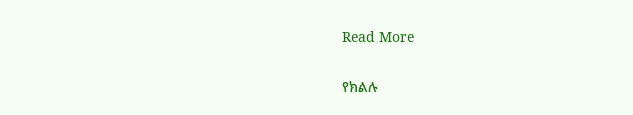Read More

የክልሉ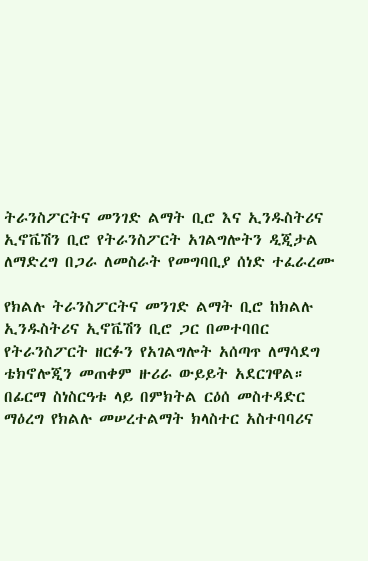ትራንስፖርትና መንገድ ልማት ቢሮ እና ኢንዱስትሪና ኢኖቬሽን ቢሮ የትራንስፖርት አገልግሎትን ዲጂታል ለማድረግ በጋራ ለመስራት የመግባቢያ ሰነድ ተፈራረሙ

የክልሉ ትራንስፖርትና መንገድ ልማት ቢሮ ከክልሉ ኢንዱስትሪና ኢኖቬሽን ቢሮ ጋር በመተባበር የትራንስፖርት ዘርፉን የአገልግሎት አሰጣጥ ለማሳደግ ቴክኖሎጂን መጠቀም ዙሪራ ውይይት አደርገዋል። በፊርማ ስነስርዓቱ ላይ በምክትል ርዕሰ መስተዳድር ማዕረግ የክልሉ መሠረተልማት ክላስተር አስተባባሪና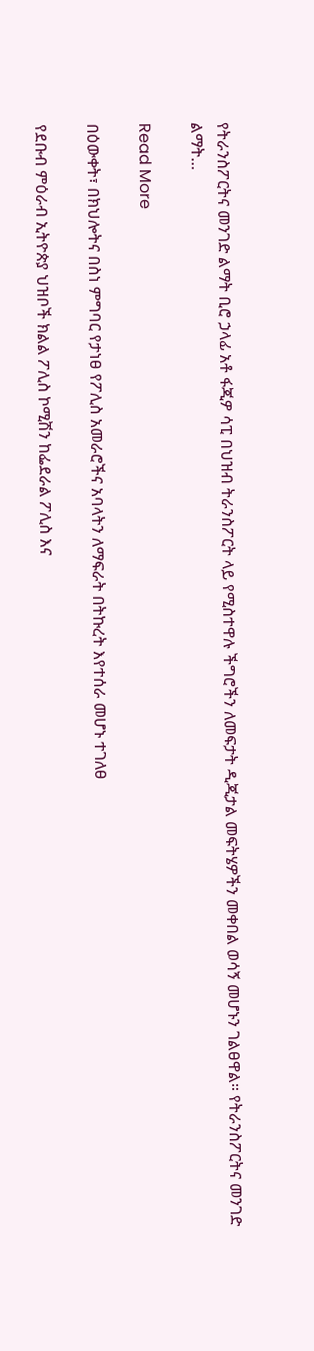የትራንስፖርትና መንገድ ልማት ቢሮ ኃላፊ አቶ ፋጂዎ ሳፒ በህዝብ ትራንስፖርት ላይ የሚስተዋሉ ችግሮችን ለመፍታት ዲጂታል መፍትሄዎችን መቀበል ወሳኝ መሆኑን ገልፀዋል። የትራንስፖርትና መንገድ ልማት…

Read More

በዕውቀት፣ በክህሎትና በስነ ምግባር የታነፀ የፖሊስ አመራሮችና አባላትን ለማፍራት በትኩረት እየተሰራ መሆኑ ተገለፀ

የደቡብ ምዕራብ ኢትዮጵያ ህዝቦች ክልል ፖሊስ ኮሚሽን ከፌደራል ፖሊስ እና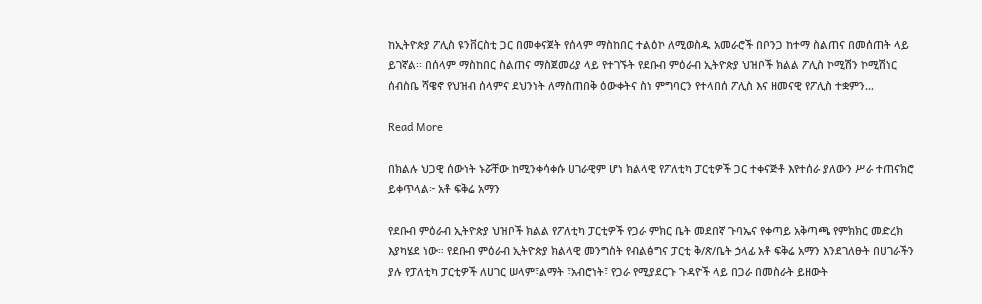ከኢትዮጵያ ፖሊስ ዩንቨርስቲ ጋር በመቀናጀት የሰላም ማስከበር ተልዕኮ ለሚወስዱ አመራሮች በቦንጋ ከተማ ስልጠና በመሰጠት ላይ ይገኛል፡፡ በሰላም ማስከበር ስልጠና ማስጀመሪያ ላይ የተገኙት የደቡብ ምዕራብ ኢትዮጵያ ህዝቦች ክልል ፖሊስ ኮሚሽን ኮሚሽነር ሰብስቤ ሻዌኖ የህዝብ ሰላምና ደህንነት ለማስጠበቅ ዕውቀትና ስነ ምግባርን የተላበሰ ፖሊስ እና ዘመናዊ የፖሊስ ተቋምን…

Read More

በክልሉ ህጋዊ ሰውነት ኑሯቸው ከሚንቀሳቀሱ ሀገራዊም ሆነ ክልላዊ የፖለቲካ ፓርቲዎች ጋር ተቀናጅቶ እየተሰራ ያለውን ሥራ ተጠናክሮ ይቀጥላል፦ አቶ ፍቅሬ አማን

የደቡብ ምዕራብ ኢትዮጵያ ህዝቦች ክልል የፖለቲካ ፓርቲዎች የጋራ ምክር ቤት መደበኛ ጉባኤና የቀጣይ አቅጣጫ የምክክር መድረክ እያካሄደ ነው። የደቡብ ምዕራብ ኢትዮጵያ ክልላዊ መንግስት የብልፅግና ፓርቲ ቅ/ጽ/ቤት ኃላፊ አቶ ፍቅሬ አማን እንደገለፁት በሀገራችን ያሉ የፓለቲካ ፓርቲዎች ለሀገር ሠላም፣ልማት ፣አብሮነት፣ የጋራ የሚያደርጉ ጉዳዮች ላይ በጋራ በመስራት ይዘውት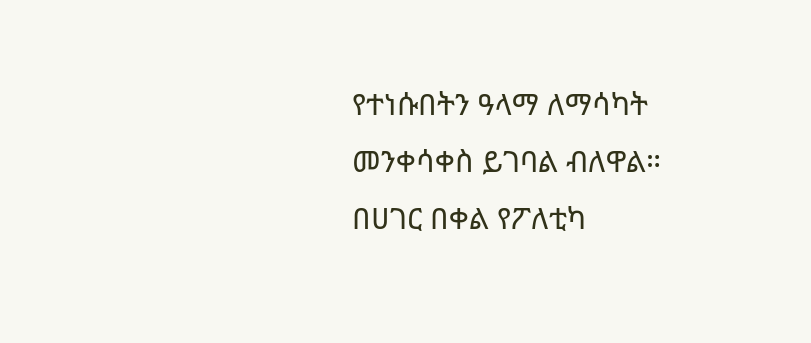የተነሱበትን ዓላማ ለማሳካት መንቀሳቀስ ይገባል ብለዋል። በሀገር በቀል የፖለቲካ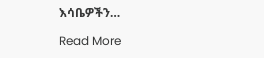እሳቤዎችን…

Read More